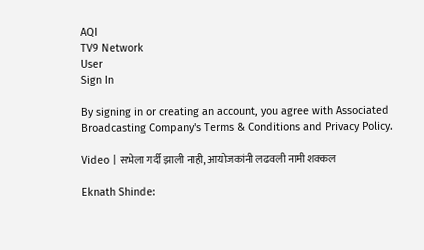AQI
TV9 Network
User
Sign In

By signing in or creating an account, you agree with Associated Broadcasting Company's Terms & Conditions and Privacy Policy.

Video | सभेला गर्दी झाली नाही, आयोजकांनी लढवली नामी शक्कल

Eknath Shinde: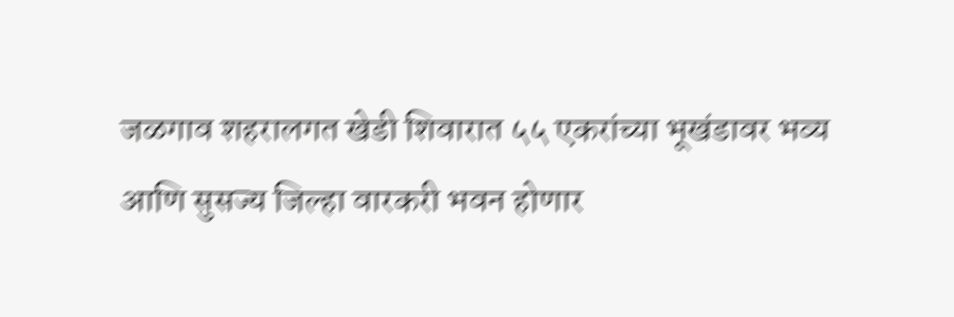जळगाव शहरालगत खेडी शिवारात ५५ एकरांच्या भूखंडावर भव्य आणि सुसज्य जिल्हा वारकरी भवन होणार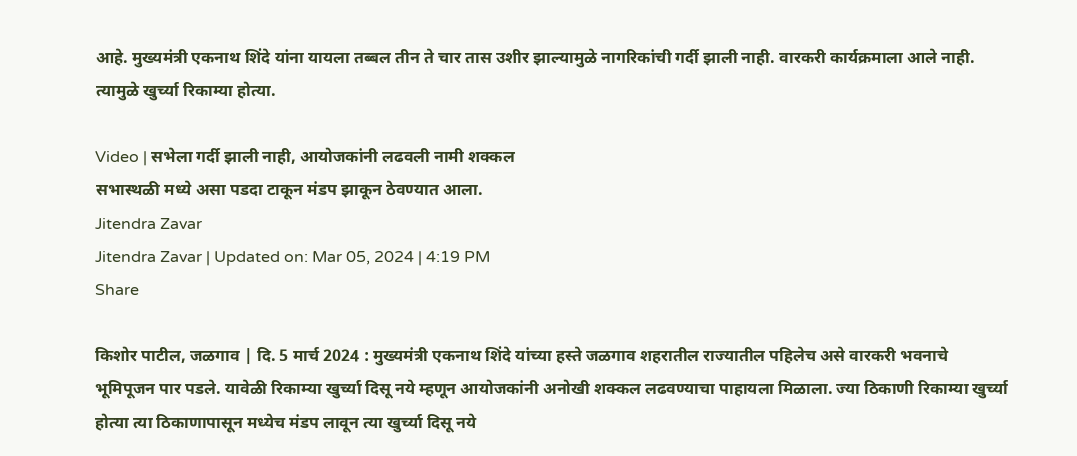आहे. मुख्यमंत्री एकनाथ शिंदे यांना यायला तब्बल तीन ते चार तास उशीर झाल्यामुळे नागरिकांची गर्दी झाली नाही. वारकरी कार्यक्रमाला आले नाही. त्यामुळे खुर्च्या रिकाम्या होत्या.

Video | सभेला गर्दी झाली नाही, आयोजकांनी लढवली नामी शक्कल
सभास्थळी मध्ये असा पडदा टाकून मंडप झाकून ठेवण्यात आला.
Jitendra Zavar
Jitendra Zavar | Updated on: Mar 05, 2024 | 4:19 PM
Share

किशोर पाटील, जळगाव | दि. 5 मार्च 2024 : मुख्यमंत्री एकनाथ शिंदे यांच्या हस्ते जळगाव शहरातील राज्यातील पहिलेच असे वारकरी भवनाचे भूमिपूजन पार पडले. यावेळी रिकाम्या खुर्च्या दिसू नये म्हणून आयोजकांनी अनोखी शक्कल लढवण्याचा पाहायला मिळाला. ज्या ठिकाणी रिकाम्या खुर्च्या होत्या त्या ठिकाणापासून मध्येच मंडप लावून त्या खुर्च्या दिसू नये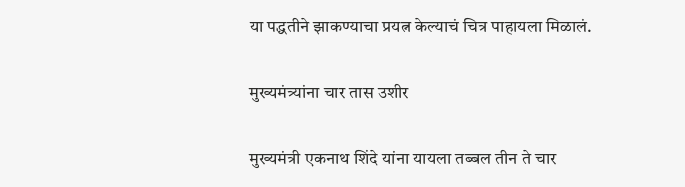या पद्धतीने झाकण्याचा प्रयत्न केल्याचं चित्र पाहायला मिळालं.

मुख्यमंत्र्यांना चार तास उशीर

मुख्यमंत्री एकनाथ शिंदे यांना यायला तब्बल तीन ते चार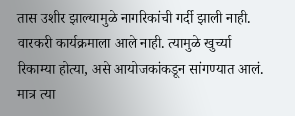तास उशीर झाल्यामुळे नागरिकांची गर्दी झाली नाही. वारकरी कार्यक्रमाला आले नाही. त्यामुळे खुर्च्या रिकाम्या होत्या, असे आयोजकांकडून सांगण्यात आलं. मात्र त्या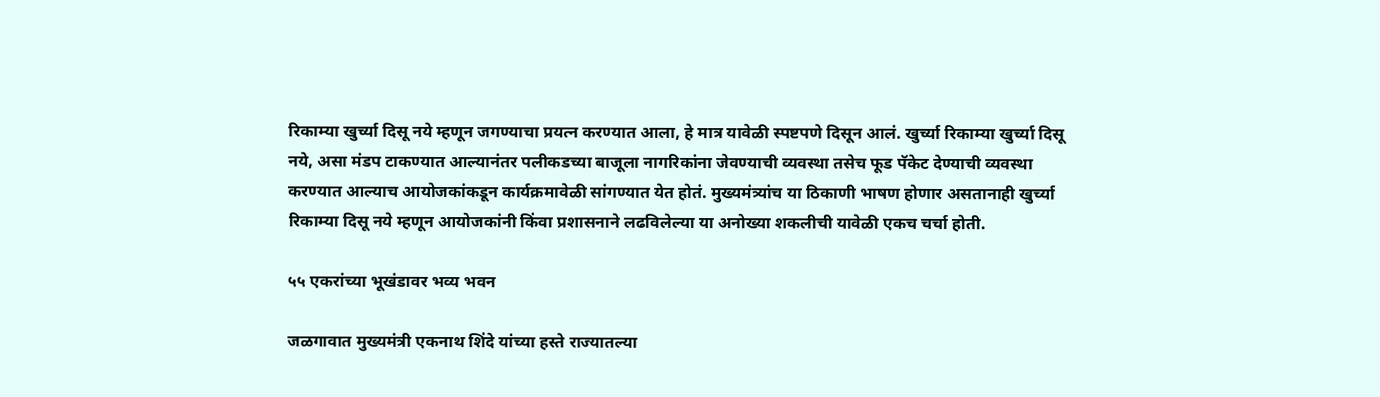रिकाम्या खुर्च्या दिसू नये म्हणून जगण्याचा प्रयत्न करण्यात आला, हे मात्र यावेळी स्पष्टपणे दिसून आलं. खुर्च्या रिकाम्या खुर्च्या दिसू नये, असा मंडप टाकण्यात आल्यानंतर पलीकडच्या बाजूला नागरिकांना जेवण्याची व्यवस्था तसेच फूड पॅकेट देण्याची व्यवस्था करण्यात आल्याच आयोजकांकडून कार्यक्रमावेळी सांगण्यात येत होतं. मुख्यमंत्र्यांच या ठिकाणी भाषण होणार असतानाही खुर्च्या रिकाम्या दिसू नये म्हणून आयोजकांनी किंवा प्रशासनाने लढविलेल्या या अनोख्या शकलीची यावेळी एकच चर्चा होती.

५५ एकरांच्या भूखंडावर भव्य भवन

जळगावात मुख्यमंत्री एकनाथ शिंदे यांच्या हस्ते राज्यातल्या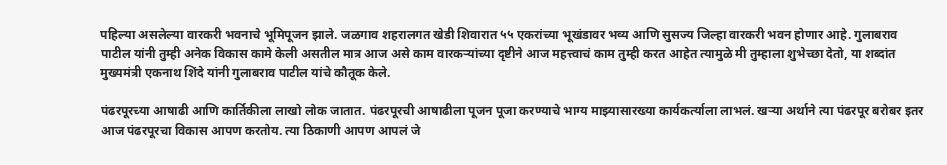पहिल्या असलेल्या वारकरी भवनाचे भूमिपूजन झाले. जळगाव शहरालगत खेडी शिवारात ५५ एकरांच्या भूखंडावर भव्य आणि सुसज्य जिल्हा वारकरी भवन होणार आहे. गुलाबराव पाटील यांनी तुम्ही अनेक विकास कामे केली असतील मात्र आज असे काम वारकऱ्यांच्या दृष्टीने आज महत्त्वाचं काम तुम्ही करत आहेत त्यामुळे मी तुम्हाला शुभेच्छा देतो, या शब्दांत मुख्यमंत्री एकनाथ शिंदे यांनी गुलाबराव पाटील यांचे कौतूक केले.

पंढरपूरच्या आषाढी आणि कार्तिकीला लाखो लोक जातात. पंढरपूरची आषाढीला पूजन पूजा करण्याचे भाग्य माझ्यासारख्या कार्यकर्त्याला लाभलं. खऱ्या अर्थाने त्या पंढरपूर बरोबर इतर आज पंढरपूरचा विकास आपण करतोय. त्या ठिकाणी आपण आपलं जे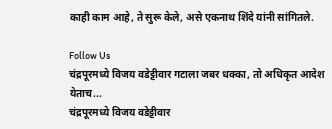काही काम आहे, ते सुरू केले, असे एकनाथ शिंदे यांनी सांगितले.

Follow Us
चंद्रपूरमध्ये विजय वडेट्टीवार गटाला जबर धक्का, तो अधिकृत आदेश येताच...
चंद्रपूरमध्ये विजय वडेट्टीवार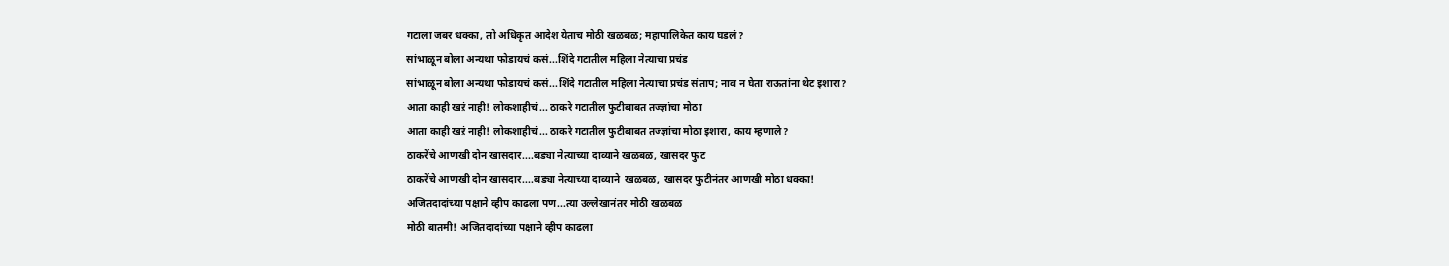गटाला जबर धक्का, तो अधिकृत आदेश येताच मोठी खळबळ; महापालिकेत काय घडलं?
सांभाळून बोला अन्यथा फोडायचं कसं...शिंदे गटातील महिला नेत्याचा प्रचंड
सांभाळून बोला अन्यथा फोडायचं कसं...शिंदे गटातील महिला नेत्याचा प्रचंड संताप; नाव न घेता राऊतांना थेट इशारा?
आता काही खऱं नाही! लोकशाहीचं... ठाकरे गटातील फुटीबाबत तज्ज्ञांचा मोठा
आता काही खऱं नाही! लोकशाहीचं... ठाकरे गटातील फुटीबाबत तज्ज्ञांचा मोठा इशारा, काय म्हणाले?
ठाकरेंचे आणखी दोन खासदार....बड्या नेत्याच्या दाव्याने खळबळ, खासदर फुट
ठाकरेंचे आणखी दोन खासदार....बड्या नेत्याच्या दाव्याने  खळबळ, खासदर फुटीनंतर आणखी मोठा धक्का!
अजितदादांच्या पक्षाने व्हीप काढला पण...त्या उल्लेखानंतर मोठी खळबळ
मोठी बातमी! अजितदादांच्या पक्षाने व्हीप काढला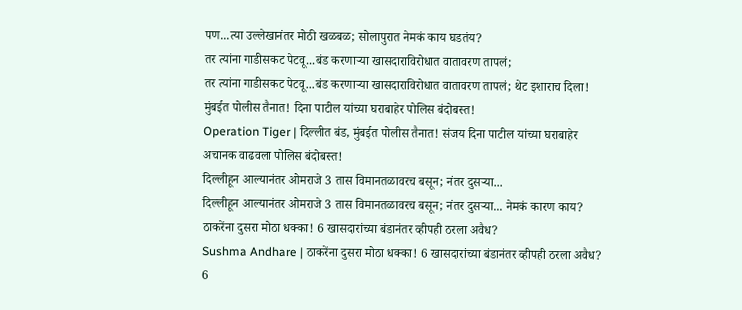पण...त्या उल्लेखानंतर मोठी खळबळ; सोलापुरात नेमकं काय घडतंय?
तर त्यांना गाडीसकट पेटवू...बंड करणाऱ्या खासदाराविरोधात वातावरण तापलं;
तर त्यांना गाडीसकट पेटवू...बंड करणाऱ्या खासदाराविरोधात वातावरण तापलं; थेट इशाराच दिला!
मुंबईत पोलीस तैनात! दिना पाटील यांच्या घराबाहेर पोलिस बंदोबस्त!
Operation Tiger | दिल्लीत बंड, मुंबईत पोलीस तैनात! संजय दिना पाटील यांच्या घराबाहेर अचानक वाढवला पोलिस बंदोबस्त!
दिल्लीहून आल्यानंतर ओमराजे 3 तास विमानतळावरच बसून; नंतर दुसऱ्या...
दिल्लीहून आल्यानंतर ओमराजे 3 तास विमानतळावरच बसून; नंतर दुसऱ्या... नेमकं कारण काय?
ठाकरेंना दुसरा मोठा धक्का! 6 खासदारांच्या बंडानंतर व्हीपही ठरला अवैध?
Sushma Andhare | ठाकरेंना दुसरा मोठा धक्का! 6 खासदारांच्या बंडानंतर व्हीपही ठरला अवैध?
6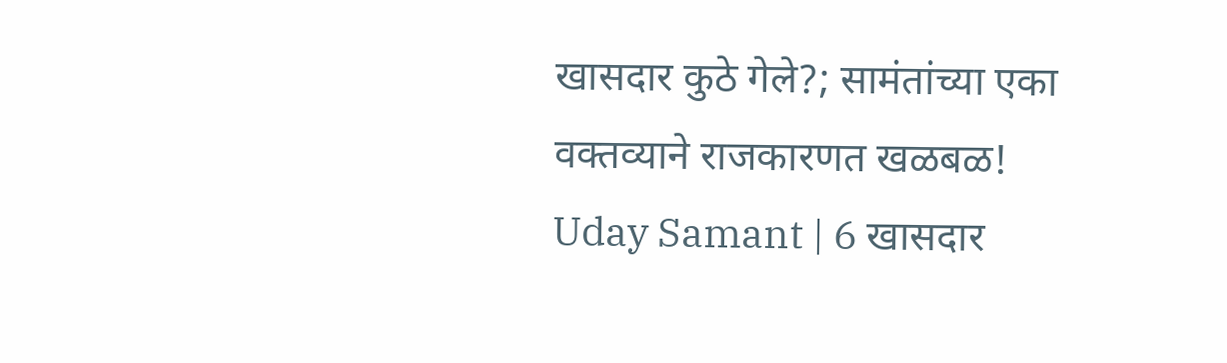खासदार कुठे गेले?; सामंतांच्या एका वक्तव्याने राजकारणत खळबळ!
Uday Samant | 6 खासदार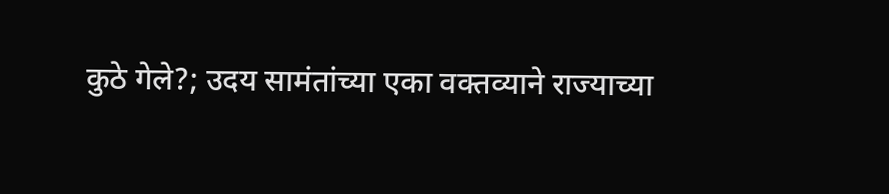कुठे गेले?; उदय सामंतांच्या एका वक्तव्याने राज्याच्या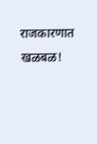राजकारणात खळबळ!